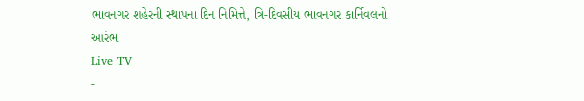ભાવનગર શહેરની સ્થાપના દિન નિમિત્તે, ત્રિ-દિવસીય ભાવનગર કાર્નિવલનો આરંભ
Live TV
-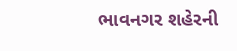ભાવનગર શહેરની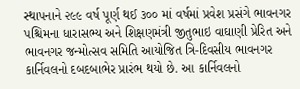સ્થાપનાને ૨૯૯ વર્ષ પૂર્ણ થઈ ૩૦૦ માં વર્ષમાં પ્રવેશ પ્રસંગે ભાવનગર પશ્ચિમના ધારાસભ્ય અને શિક્ષણમંત્રી જીતુભાઇ વાઘાણી પ્રેરિત અને ભાવનગર જન્મોત્સવ સમિતિ આયોજિત ત્રિ-દિવસીય ભાવનગર કાર્નિવલનો દબદબાભેર પ્રારંભ થયો છે. આ કાર્નિવલનો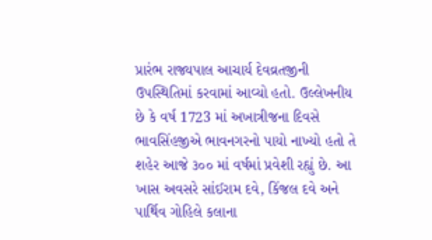પ્રારંભ રાજ્યપાલ આચાર્ય દેવવ્રતજીની ઉપસ્થિતિમાં કરવામાં આવ્યો હતો. ઉલ્લેખનીય છે કે વર્ષ 1723 માં અખાત્રીજના દિવસે ભાવસિંહજીએ ભાવનગરનો પાયો નાખ્યો હતો તે શહેર આજે ૩૦૦ માં વર્ષમાં પ્રવેશી રહ્યું છે. આ ખાસ અવસરે સાંઈરામ દવે, કિંજલ દવે અને પાર્થિવ ગોહિલે કલાના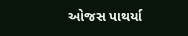ઓજસ પાથર્યા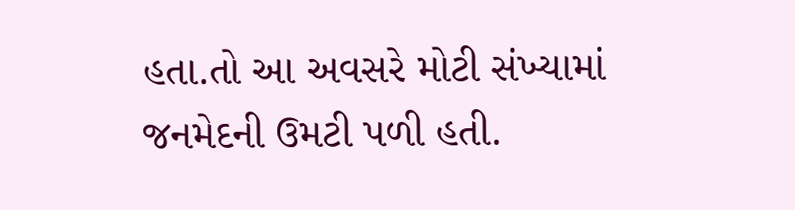હતા.તો આ અવસરે મોટી સંખ્યામાં જનમેદની ઉમટી પળી હતી.